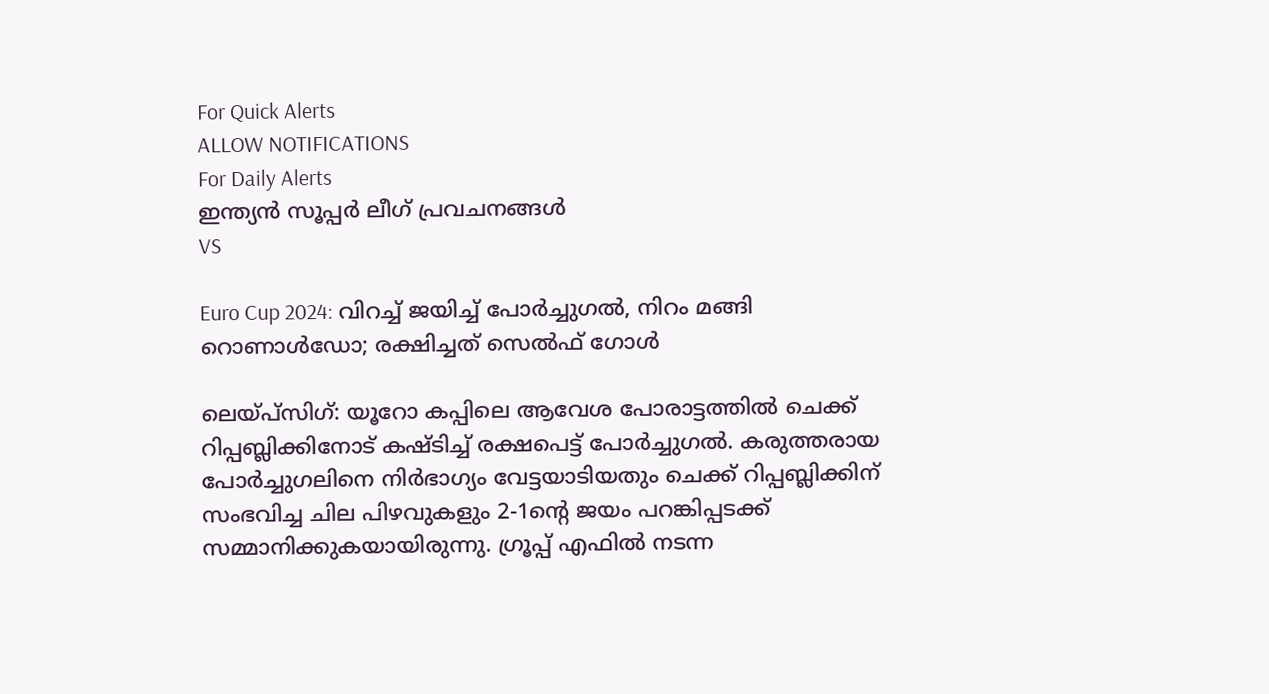For Quick Alerts
ALLOW NOTIFICATIONS
For Daily Alerts
ഇന്ത്യന്‍ സൂപ്പര്‍ ലീഗ്‌ പ്രവചനങ്ങൾ
VS

Euro Cup 2024: വിറച്ച് ജയിച്ച് പോര്‍ച്ചുഗല്‍, നിറം മങ്ങി റൊണാള്‍ഡോ; രക്ഷിച്ചത് സെല്‍ഫ് ഗോള്‍

ലെയ്പ്‌സിഗ്: യൂറോ കപ്പിലെ ആവേശ പോരാട്ടത്തില്‍ ചെക്ക് റിപ്പബ്ലിക്കിനോട് കഷ്ടിച്ച് രക്ഷപെട്ട് പോര്‍ച്ചുഗല്‍. കരുത്തരായ പോര്‍ച്ചുഗലിനെ നിര്‍ഭാഗ്യം വേട്ടയാടിയതും ചെക്ക് റിപ്പബ്ലിക്കിന് സംഭവിച്ച ചില പിഴവുകളും 2-1ന്റെ ജയം പറങ്കിപ്പടക്ക് സമ്മാനിക്കുകയായിരുന്നു. ഗ്രൂപ്പ് എഫില്‍ നടന്ന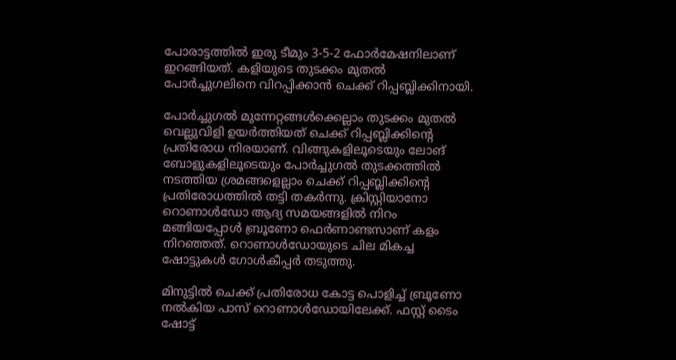പോരാട്ടത്തില്‍ ഇരു ടീമും 3-5-2 ഫോര്‍മേഷനിലാണ് ഇറങ്ങിയത്. കളിയുടെ തുടക്കം മുതല്‍ പോര്‍ച്ചുഗലിനെ വിറപ്പിക്കാന്‍ ചെക്ക് റിപ്പബ്ലിക്കിനായി.

പോര്‍ച്ചുഗല്‍ മുന്നേറ്റങ്ങള്‍ക്കെല്ലാം തുടക്കം മുതല്‍ വെല്ലുവിളി ഉയര്‍ത്തിയത് ചെക്ക് റിപ്പബ്ലിക്കിന്റെ പ്രതിരോധ നിരയാണ്. വിങ്ങുകളിലൂടെയും ലോങ് ബോളുകളിലൂടെയും പോര്‍ച്ചുഗല്‍ തുടക്കത്തില്‍ നടത്തിയ ശ്രമങ്ങളെല്ലാം ചെക്ക് റിപ്പബ്ലിക്കിന്റെ പ്രതിരോധത്തില്‍ തട്ടി തകര്‍ന്നു. ക്രിസ്റ്റിയാനോ റൊണാള്‍ഡോ ആദ്യ സമയങ്ങളില്‍ നിറം മങ്ങിയപ്പോള്‍ ബ്രൂണോ ഫെര്‍ണാണ്ടസാണ് കളം നിറഞ്ഞത്. റൊണാള്‍ഡോയുടെ ചില മികച്ച ഷോട്ടുകള്‍ ഗോള്‍കീപ്പര്‍ തടുത്തു.

മിനുട്ടില്‍ ചെക്ക് പ്രതിരോധ കോട്ട പൊളിച്ച് ബ്രൂണോ നല്‍കിയ പാസ് റൊണാള്‍ഡോയിലേക്ക്. ഫസ്റ്റ് ടൈം ഷോട്ട്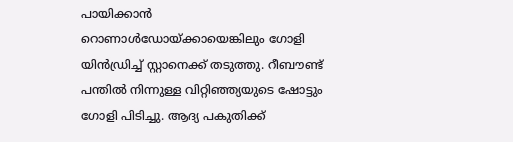പായിക്കാന്‍ റൊണാള്‍ഡോയ്ക്കായെങ്കിലും ഗോളി യിന്‍ഡ്രിച്ച് സ്റ്റാനെക്ക് തടുത്തു. റീബൗണ്ട് പന്തില്‍ നിന്നുള്ള വിറ്റിഞ്ഞ്യയുടെ ഷോട്ടും ഗോളി പിടിച്ചു. ആദ്യ പകുതിക്ക്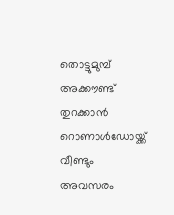തൊട്ടുമുമ്പ് അക്കൗണ്ട് തുറക്കാന്‍ റൊണാള്‍ഡോയ്ക്ക് വീണ്ടും അവസരം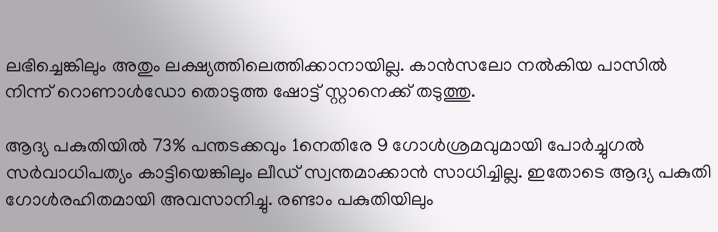ലഭിച്ചെങ്കിലും അതും ലക്ഷ്യത്തിലെത്തിക്കാനായില്ല. കാന്‍സലോ നല്‍കിയ പാസില്‍ നിന്ന് റൊണാള്‍ഡോ തൊടുത്ത ഷോട്ട് സ്റ്റാനെക്ക് തടുത്തു.

ആദ്യ പകുതിയില്‍ 73% പന്തടക്കവും 1നെതിരേ 9 ഗോള്‍ശ്രമവുമായി പോര്‍ച്ചുഗല്‍ സര്‍വാധിപത്യം കാട്ടിയെങ്കിലും ലീഡ് സ്വന്തമാക്കാന്‍ സാധിച്ചില്ല. ഇതോടെ ആദ്യ പകുതി ഗോള്‍രഹിതമായി അവസാനിച്ചു. രണ്ടാം പകുതിയിലും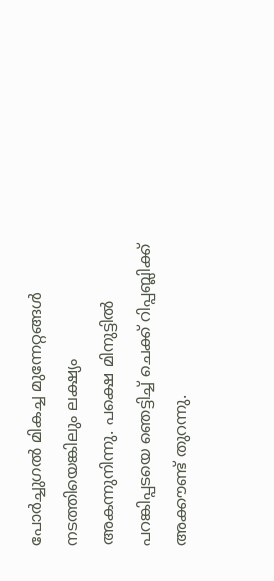പോര്‍ച്ചുഗല്‍ മികച്ച മുന്നേറ്റങ്ങള്‍ നടത്തിയെങ്കിലും ലക്ഷ്യം അകന്നുനിന്നു. പക്ഷെ മിനുട്ടില്‍ പറങ്കിപ്പടയെ ഞെട്ടിച്ച് ചെക്ക് റിപ്പബ്ലിക്ക് അക്കൗണ്ട് തുറന്നു.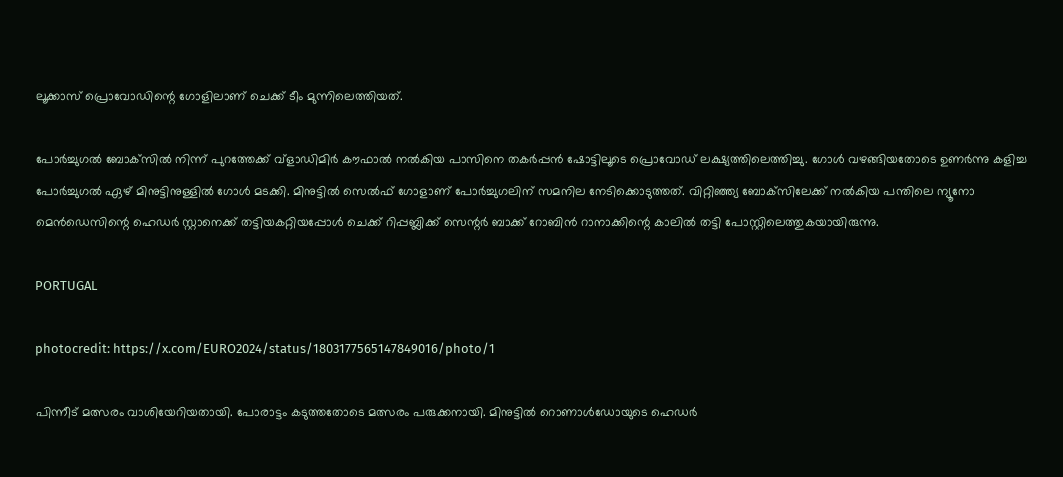ലൂക്കാസ് പ്രൊവോഡിന്റെ ഗോളിലാണ് ചെക്ക് ടീം മുന്നിലെത്തിയത്.

പോര്‍ച്ചുഗല്‍ ബോക്‌സില്‍ നിന്ന് പുറത്തേക്ക് വ്‌ളാഡിമിര്‍ കൗഫാല്‍ നല്‍കിയ പാസിനെ തകര്‍പ്പന്‍ ഷോട്ടിലൂടെ പ്രൊവോഡ് ലക്ഷ്യത്തിലെത്തിച്ചു. ഗോള്‍ വഴങ്ങിയതോടെ ഉണര്‍ന്നു കളിച്ച പോര്‍ച്ചുഗല്‍ ഏഴ് മിനുട്ടിനുള്ളില്‍ ഗോള്‍ മടക്കി. മിനുട്ടില്‍ സെല്‍ഫ് ഗോളാണ് പോര്‍ച്ചുഗലിന് സമനില നേടിക്കൊടുത്തത്. വിറ്റിഞ്ഞ്യ ബോക്‌സിലേക്ക് നല്‍കിയ പന്തിലെ ന്യൂനോ മെന്‍ഡെസിന്റെ ഹെഡര്‍ സ്റ്റാനെക്ക് തട്ടിയകറ്റിയപ്പോള്‍ ചെക്ക് റിപ്പബ്ലിക്ക് സെന്റര്‍ ബാക്ക് റോബിന്‍ റാനാക്കിന്റെ കാലില്‍ തട്ടി പോസ്റ്റിലെത്തുകയായിരുന്നു.

PORTUGAL

photocredit: https://x.com/EURO2024/status/1803177565147849016/photo/1

പിന്നീട് മത്സരം വാശിയേറിയതായി. പോരാട്ടം കടുത്തതോടെ മത്സരം പരുക്കനായി. മിനുട്ടില്‍ റൊണാള്‍ഡോയുടെ ഹെഡര്‍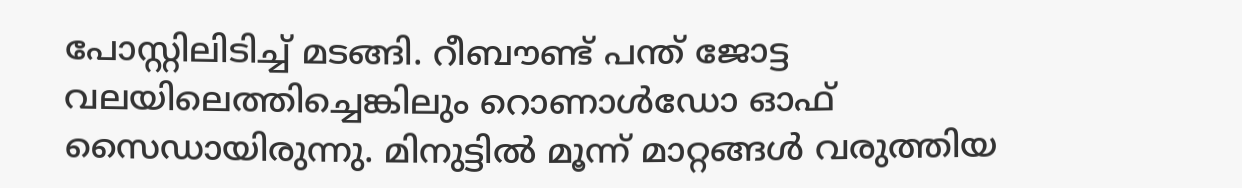പോസ്റ്റിലിടിച്ച് മടങ്ങി. റീബൗണ്ട് പന്ത് ജോട്ട വലയിലെത്തിച്ചെങ്കിലും റൊണാള്‍ഡോ ഓഫ് സൈഡായിരുന്നു. മിനുട്ടില്‍ മൂന്ന് മാറ്റങ്ങള്‍ വരുത്തിയ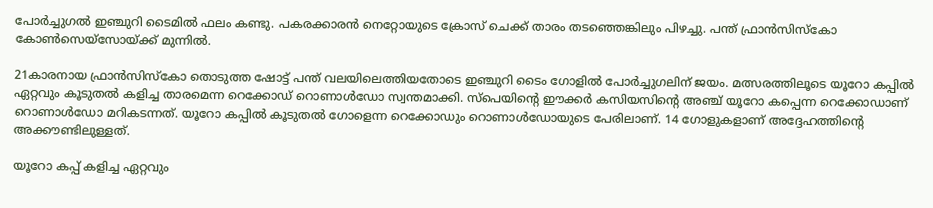പോര്‍ച്ചുഗല്‍ ഇഞ്ചുറി ടൈമില്‍ ഫലം കണ്ടു. പകരക്കാരന്‍ നെറ്റോയുടെ ക്രോസ് ചെക്ക് താരം തടഞ്ഞെങ്കിലും പിഴച്ചു. പന്ത് ഫ്രാന്‍സിസ്‌കോ കോണ്‍സെയ്‌സോയ്ക്ക് മുന്നില്‍.

21കാരനായ ഫ്രാന്‍സിസ്‌കോ തൊടുത്ത ഷോട്ട് പന്ത് വലയിലെത്തിയതോടെ ഇഞ്ചുറി ടൈം ഗോളില്‍ പോര്‍ച്ചുഗലിന് ജയം. മത്സരത്തിലൂടെ യൂറോ കപ്പില്‍ ഏറ്റവും കൂടുതല്‍ കളിച്ച താരമെന്ന റെക്കോഡ് റൊണാള്‍ഡോ സ്വന്തമാക്കി. സ്‌പെയിന്റെ ഈക്കര്‍ കസിയസിന്റെ അഞ്ച് യൂറോ കപ്പെന്ന റെക്കോഡാണ് റൊണാള്‍ഡോ മറികടന്നത്. യൂറോ കപ്പില്‍ കൂടുതല്‍ ഗോളെന്ന റെക്കോഡും റൊണാള്‍ഡോയുടെ പേരിലാണ്. 14 ഗോളുകളാണ് അദ്ദേഹത്തിന്റെ അക്കൗണ്ടിലുള്ളത്.

യൂറോ കപ്പ് കളിച്ച ഏറ്റവും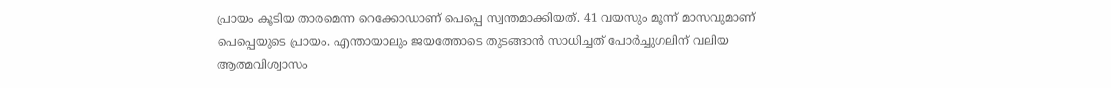പ്രായം കൂടിയ താരമെന്ന റെക്കോഡാണ് പെപ്പെ സ്വന്തമാക്കിയത്. 41 വയസും മൂന്ന് മാസവുമാണ് പെപ്പെയുടെ പ്രായം. എന്തായാലും ജയത്തോടെ തുടങ്ങാന്‍ സാധിച്ചത് പോര്‍ച്ചുഗലിന് വലിയ ആത്മവിശ്വാസം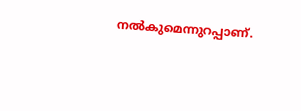നല്‍കുമെന്നുറപ്പാണ്.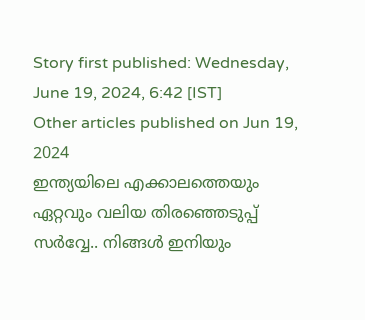Story first published: Wednesday, June 19, 2024, 6:42 [IST]
Other articles published on Jun 19, 2024
ഇന്ത്യയിലെ എക്കാലത്തെയും ഏറ്റവും വലിയ തിരഞ്ഞെടുപ്പ് സർവ്വേ.. നിങ്ങൾ ഇനിയും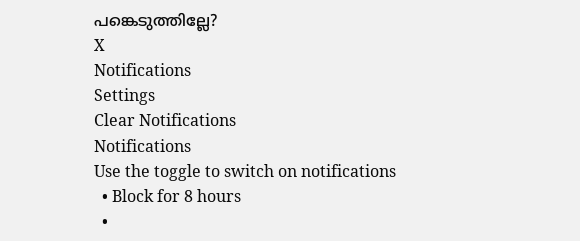പങ്കെടുത്തില്ലേ?
X
Notifications
Settings
Clear Notifications
Notifications
Use the toggle to switch on notifications
  • Block for 8 hours
  •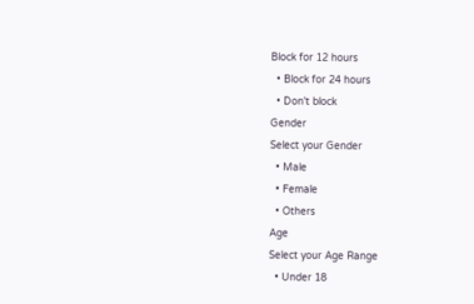Block for 12 hours
  • Block for 24 hours
  • Don't block
Gender
Select your Gender
  • Male
  • Female
  • Others
Age
Select your Age Range
  • Under 18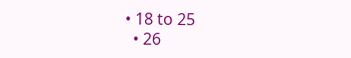• 18 to 25
  • 26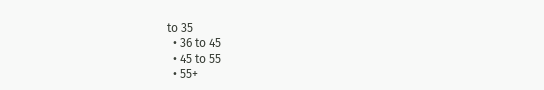to 35
  • 36 to 45
  • 45 to 55
  • 55+